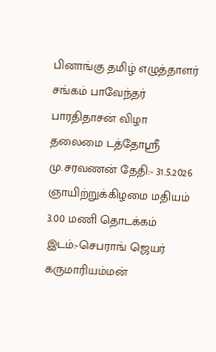பினாங்கு தமிழ் எழுத்தாளர் சங்கம் பாவேந்தர் பாரதிதாசன் விழா
தலைமை டத்தோஸ்ரீ மு.சரவணன் தேதி:- 31.5.2026 ஞாயிற்றுக்கிழமை மதியம் 3.00 மணி தொடக்கம் இடம்:-செபராங் ஜெயர் கருமாரியம்மன்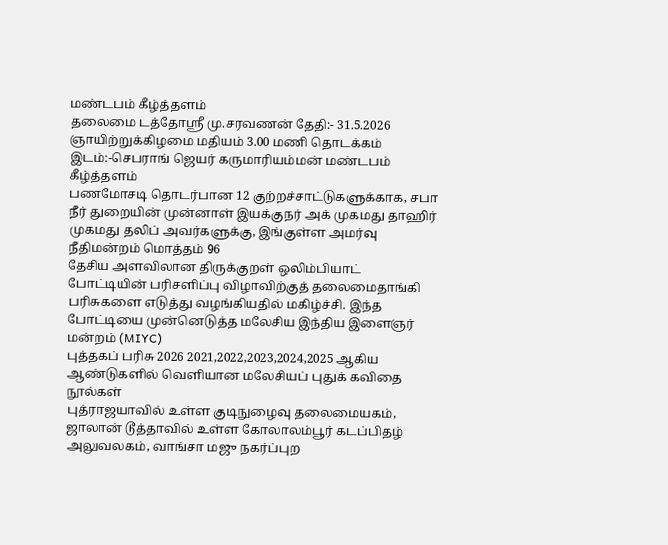மண்டபம் கீழ்த்தளம்
தலைமை டத்தோஸ்ரீ மு.சரவணன் தேதி:- 31.5.2026 ஞாயிற்றுக்கிழமை மதியம் 3.00 மணி தொடக்கம் இடம்:-செபராங் ஜெயர் கருமாரியம்மன் மண்டபம் கீழ்த்தளம்
பணமோசடி தொடர்பான 12 குற்றச்சாட்டுகளுக்காக, சபா நீர் துறையின் முன்னாள் இயக்குநர் அக் முகமது தாஹிர் முகமது தலிப் அவர்களுக்கு, இங்குள்ள அமர்வு நீதிமன்றம் மொத்தம் 96
தேசிய அளவிலான திருக்குறள் ஒலிம்பியாட் போட்டியின் பரிசளிப்பு விழாவிற்குத் தலைமைதாங்கி பரிசுகளை எடுத்து வழங்கியதில் மகிழ்ச்சி. இந்த போட்டியை முன்னெடுத்த மலேசிய இந்திய இளைஞர் மன்றம் (MIYC)
புத்தகப் பரிசு 2026 2021,2022,2023,2024,2025 ஆகிய ஆண்டுகளில் வெளியான மலேசியப் புதுக் கவிதை நூல்கள்
புத்ராஜயாவில் உள்ள குடிநுழைவு தலைமையகம், ஜாலான் டூத்தாவில் உள்ள கோலாலம்பூர் கடப்பிதழ் அலுவலகம், வாங்சா மஜு நகர்ப்புற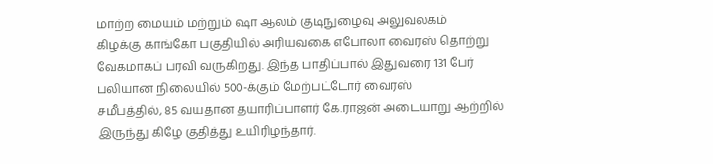மாற்ற மையம் மற்றும் ஷா ஆலம் குடிநுழைவு அலுவலகம்
கிழக்கு காங்கோ பகுதியில் அரியவகை எபோலா வைரஸ் தொற்று வேகமாகப் பரவி வருகிறது. இந்த பாதிப்பால் இதுவரை 131 பேர் பலியான நிலையில் 500-க்கும் மேற்பட்டோர் வைரஸ்
சமீபத்தில், 85 வயதான தயாரிப்பாளர் கே.ராஜன் அடையாறு ஆற்றில் இருந்து கிழே குதித்து உயிரிழந்தார்.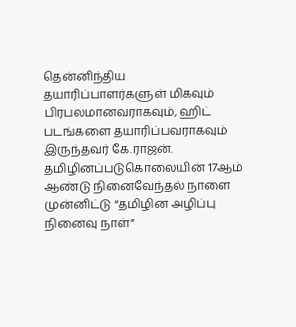தென்னிந்திய தயாரிப்பாளர்களுள் மிகவும் பிரபலமானவராகவும், ஹிட் படங்களை தயாரிப்பவராகவும் இருந்தவர் கே.ராஜன்.
தமிழினப்படுகொலையின் 17ஆம் ஆண்டு நினைவேந்தல் நாளை முன்னிட்டு “தமிழின அழிப்பு நினைவு நாள்”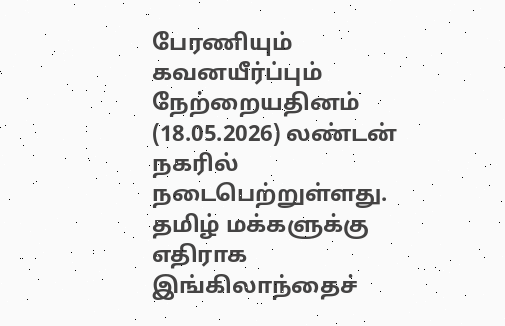பேரணியும் கவனயீர்ப்பும் நேற்றையதினம் (18.05.2026) லண்டன் நகரில் நடைபெற்றுள்ளது. தமிழ் மக்களுக்கு எதிராக
இங்கிலாந்தைச்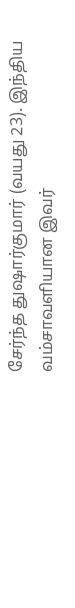சேர்ந்த துஷார்குமார் (வயது 23). இந்திய வம்சாவளியான இவர்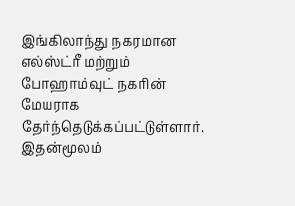இங்கிலாந்து நகரமான எல்ஸ்ட்ரீ மற்றும் போஹாம்வுட் நகரின் மேயராக தேர்ந்தெடுக்கப்பட்டுள்ளார். இதன்மூலம்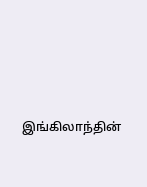இங்கிலாந்தின்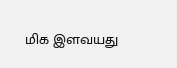மிக இளவயது